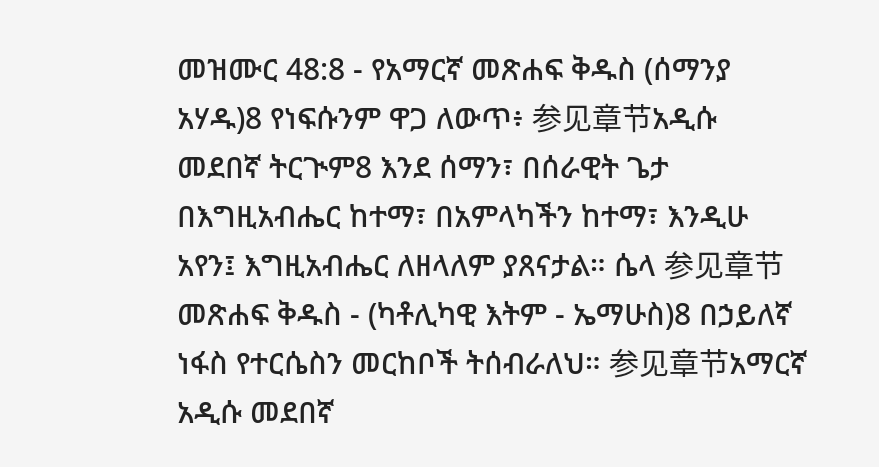መዝሙር 48:8 - የአማርኛ መጽሐፍ ቅዱስ (ሰማንያ አሃዱ)8 የነፍሱንም ዋጋ ለውጥ፥ 参见章节አዲሱ መደበኛ ትርጒም8 እንደ ሰማን፣ በሰራዊት ጌታ በእግዚአብሔር ከተማ፣ በአምላካችን ከተማ፣ እንዲሁ አየን፤ እግዚአብሔር ለዘላለም ያጸናታል። ሴላ 参见章节መጽሐፍ ቅዱስ - (ካቶሊካዊ እትም - ኤማሁስ)8 በኃይለኛ ነፋስ የተርሴስን መርከቦች ትሰብራለህ። 参见章节አማርኛ አዲሱ መደበኛ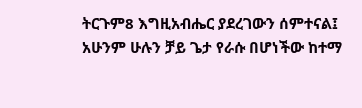ትርጉም8 እግዚአብሔር ያደረገውን ሰምተናል፤ አሁንም ሁሉን ቻይ ጌታ የራሱ በሆነችው ከተማ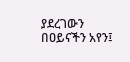ያደረገውን በዐይናችን አየን፤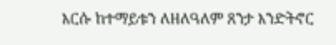እርሱ ከተማይቱን ለዘለዓለም ጸንታ እንድትኖር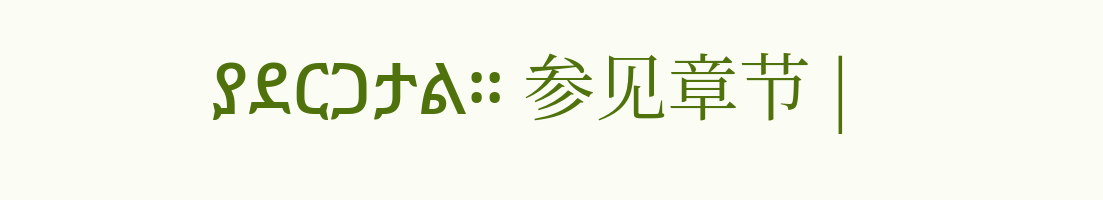ያደርጋታል። 参见章节 |